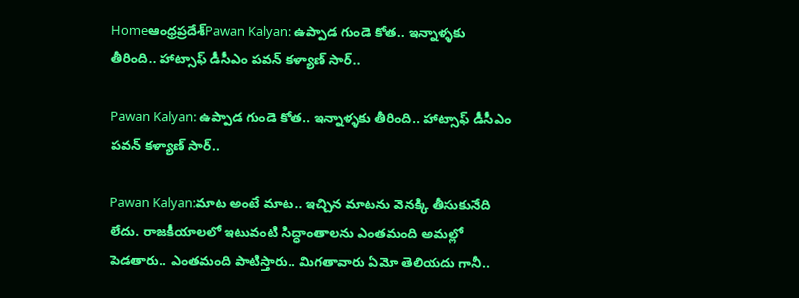Homeఆంధ్రప్రదేశ్‌Pawan Kalyan: ఉప్పాడ గుండె కోత.. ఇన్నాళ్ళకు తీరింది.. హాట్సాఫ్ డీసీఎం పవన్ కళ్యాణ్ సార్..

Pawan Kalyan: ఉప్పాడ గుండె కోత.. ఇన్నాళ్ళకు తీరింది.. హాట్సాఫ్ డీసీఎం పవన్ కళ్యాణ్ సార్..

Pawan Kalyan:మాట అంటే మాట.. ఇచ్చిన మాటను వెనక్కి తీసుకునేది లేదు. రాజకీయాలలో ఇటువంటి సిద్ధాంతాలను ఎంతమంది అమల్లో పెడతారు.. ఎంతమంది పాటిస్తారు.. మిగతావారు ఏమో తెలియదు గానీ..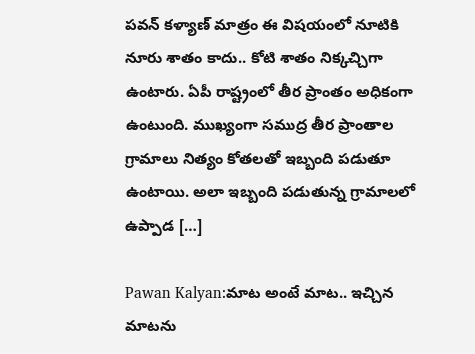పవన్ కళ్యాణ్ మాత్రం ఈ విషయంలో నూటికి నూరు శాతం కాదు.. కోటి శాతం నిక్కచ్చిగా ఉంటారు. ఏపీ రాష్ట్రంలో తీర ప్రాంతం అధికంగా ఉంటుంది. ముఖ్యంగా సముద్ర తీర ప్రాంతాల గ్రామాలు నిత్యం కోతలతో ఇబ్బంది పడుతూ ఉంటాయి. అలా ఇబ్బంది పడుతున్న గ్రామాలలో ఉప్పాడ […]

Pawan Kalyan:మాట అంటే మాట.. ఇచ్చిన మాటను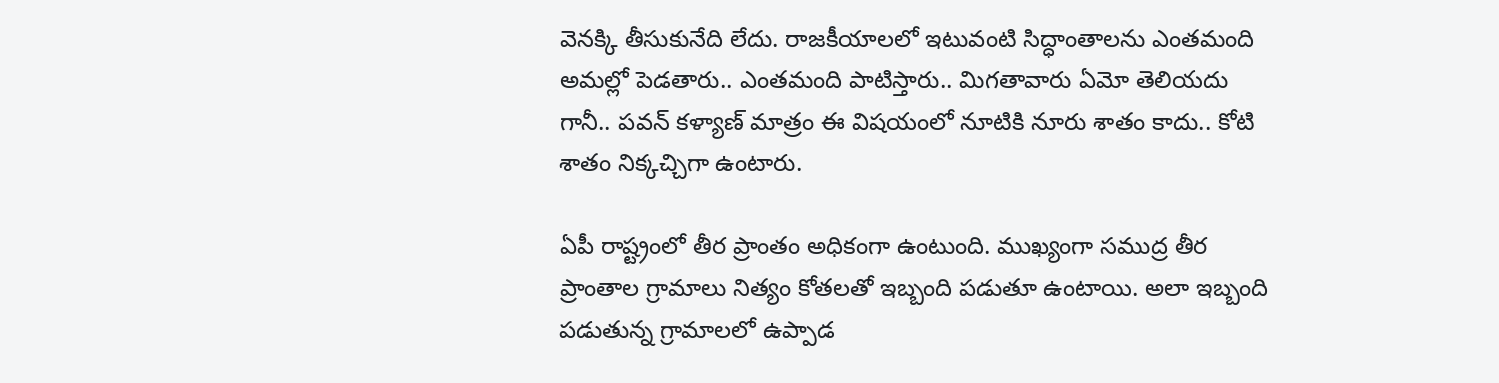వెనక్కి తీసుకునేది లేదు. రాజకీయాలలో ఇటువంటి సిద్ధాంతాలను ఎంతమంది అమల్లో పెడతారు.. ఎంతమంది పాటిస్తారు.. మిగతావారు ఏమో తెలియదు గానీ.. పవన్ కళ్యాణ్ మాత్రం ఈ విషయంలో నూటికి నూరు శాతం కాదు.. కోటి శాతం నిక్కచ్చిగా ఉంటారు.

ఏపీ రాష్ట్రంలో తీర ప్రాంతం అధికంగా ఉంటుంది. ముఖ్యంగా సముద్ర తీర ప్రాంతాల గ్రామాలు నిత్యం కోతలతో ఇబ్బంది పడుతూ ఉంటాయి. అలా ఇబ్బంది పడుతున్న గ్రామాలలో ఉప్పాడ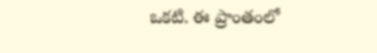ఒకటి. ఈ ప్రాంతంలో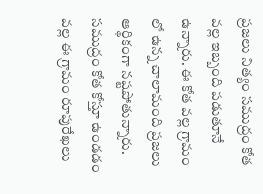ప్రజలు నిత్యం సముద్రం కోత వల్ల ఇబ్బంది పడుతూనే ఉన్నారు. ఈ కోత వల్ల గ్రామం లో ఉన్న చాలామంది ప్రజలు ఆర్థికంగా నష్టపోతున్నారు. సముద్రం కోత కోస్తూ ఉండడం వల్ల ఈ గ్రామం రూపురేఖలు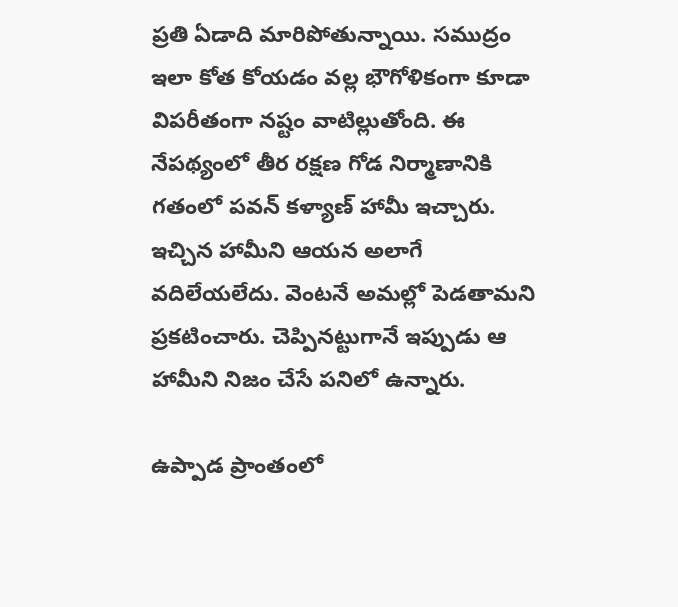ప్రతి ఏడాది మారిపోతున్నాయి. సముద్రం ఇలా కోత కోయడం వల్ల భౌగోళికంగా కూడా విపరీతంగా నష్టం వాటిల్లుతోంది. ఈ నేపథ్యంలో తీర రక్షణ గోడ నిర్మాణానికి గతంలో పవన్ కళ్యాణ్ హామీ ఇచ్చారు. ఇచ్చిన హామీని ఆయన అలాగే వదిలేయలేదు. వెంటనే అమల్లో పెడతామని ప్రకటించారు. చెప్పినట్టుగానే ఇప్పుడు ఆ హామీని నిజం చేసే పనిలో ఉన్నారు.

ఉప్పాడ ప్రాంతంలో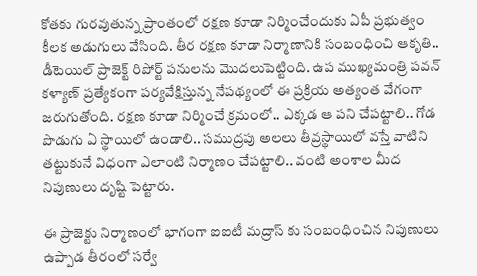కోతకు గురవుతున్న ప్రాంతంలో రక్షణ కూడా నిర్మించేందుకు ఏపీ ప్రభుత్వం కీలక అడుగులు వేసింది. తీర రక్షణ కూడా నిర్మాణానికి సంబంధించి ఆకృతి.. డీటెయిల్ ప్రాజెక్ట్ రిపోర్ట్ పనులను మొదలుపెట్టింది. ఉప ముఖ్యమంత్రి పవన్ కళ్యాణ్ ప్రత్యేకంగా పర్యవేక్షిస్తున్న నేపథ్యంలో ఈ ప్రక్రియ అత్యంత వేగంగా జరుగుతోంది. రక్షణ కూడా నిర్మించే క్రమంలో.. ఎక్కడ ఆ పని చేపట్టాలి.. గోడ పొడుగు ఏ స్థాయిలో ఉండాలి.. సముద్రపు అలలు తీవ్రస్థాయిలో వస్తే వాటిని తట్టుకునే విధంగా ఎలాంటి నిర్మాణం చేపట్టాలి.. వంటి అంశాల మీద నిపుణులు దృష్టి పెట్టారు.

ఈ ప్రాజెక్టు నిర్మాణంలో భాగంగా ఐఐటీ మద్రాస్ కు సంబంధించిన నిపుణులు ఉప్పాడ తీరంలో సర్వే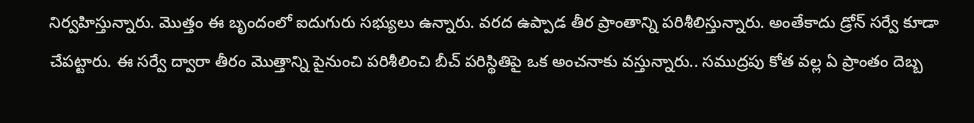నిర్వహిస్తున్నారు. మొత్తం ఈ బృందంలో ఐదుగురు సభ్యులు ఉన్నారు. వరద ఉప్పాడ తీర ప్రాంతాన్ని పరిశీలిస్తున్నారు. అంతేకాదు డ్రోన్ సర్వే కూడా చేపట్టారు. ఈ సర్వే ద్వారా తీరం మొత్తాన్ని పైనుంచి పరిశీలించి బీచ్ పరిస్థితిపై ఒక అంచనాకు వస్తున్నారు.. సముద్రపు కోత వల్ల ఏ ప్రాంతం దెబ్బ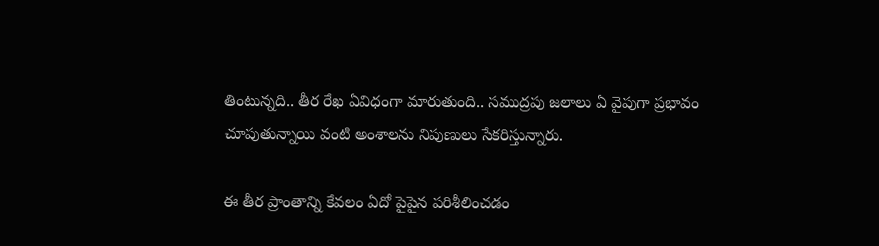తింటున్నది.. తీర రేఖ ఏవిధంగా మారుతుంది.. సముద్రపు జలాలు ఏ వైపుగా ప్రభావం చూపుతున్నాయి వంటి అంశాలను నిపుణులు సేకరిస్తున్నారు.

ఈ తీర ప్రాంతాన్ని కేవలం ఏదో పైపైన పరిశీలించడం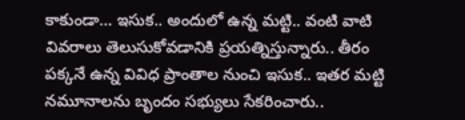కాకుండా… ఇసుక.. అందులో ఉన్న మట్టి.. వంటి వాటి వివరాలు తెలుసుకోవడానికి ప్రయత్నిస్తున్నారు.. తీరం పక్కనే ఉన్న వివిధ ప్రాంతాల నుంచి ఇసుక.. ఇతర మట్టి నమూనాలను బృందం సభ్యులు సేకరించారు..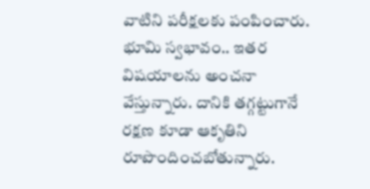వాటిని పరీక్షలకు పంపించారు. భూమి స్వభావం.. ఇతర విషయాలను అంచనా వేస్తున్నారు. దానికి తగ్గట్టుగానే రక్షణ కూడా ఆకృతిని రూపొందించబోతున్నారు.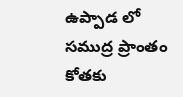ఉప్పాడ లో సముద్ర ప్రాంతం కోతకు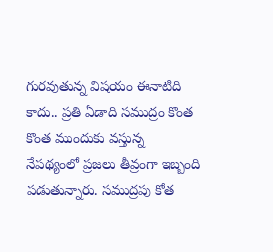గురవుతున్న విషయం ఈనాటిది కాదు.. ప్రతి ఏడాది సముద్రం కొంత కొంత ముందుకు వస్తున్న నేపథ్యంలో ప్రజలు తీవ్రంగా ఇబ్బంది పడుతున్నారు. సముద్రపు కోత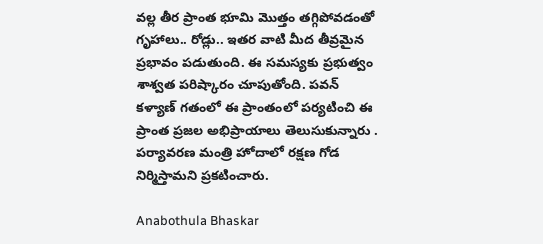వల్ల తీర ప్రాంత భూమి మొత్తం తగ్గిపోవడంతో గృహాలు.. రోడ్లు.. ఇతర వాటి మీద తీవ్రమైన ప్రభావం పడుతుంది. ఈ సమస్యకు ప్రభుత్వం శాశ్వత పరిష్కారం చూపుతోంది. పవన్ కళ్యాణ్ గతంలో ఈ ప్రాంతంలో పర్యటించి ఈ ప్రాంత ప్రజల అభిప్రాయాలు తెలుసుకున్నారు . పర్యావరణ మంత్రి హోదాలో రక్షణ గోడ నిర్మిస్తామని ప్రకటించారు.

Anabothula Bhaskar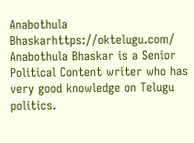Anabothula Bhaskarhttps://oktelugu.com/
Anabothula Bhaskar is a Senior Political Content writer who has very good knowledge on Telugu politics.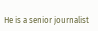He is a senior journalist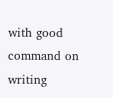with good command on writing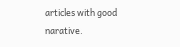articles with good narative.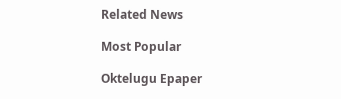Related News

Most Popular

Oktelugu Epaper